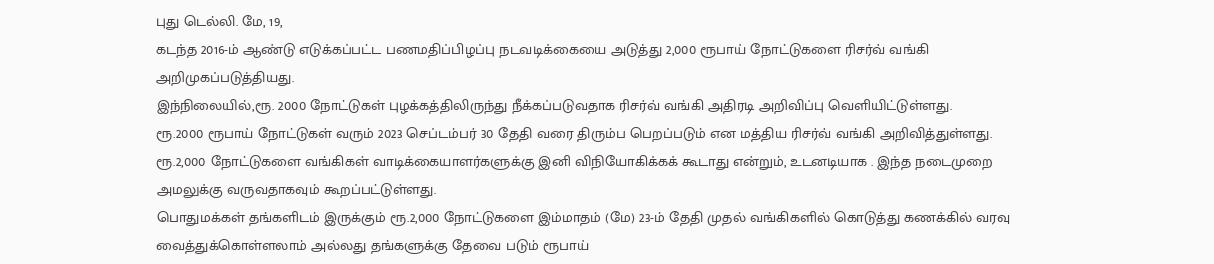புது டெல்லி. மே, 19,
கடந்த 2016-ம் ஆண்டு எடுக்கப்பட்ட பணமதிப்பிழப்பு நடவடிக்கையை அடுத்து 2,000 ரூபாய் நோட்டுகளை ரிசர்வ் வங்கி அறிமுகப்படுத்தியது.
இந்நிலையில்,ரூ. 2000 நோட்டுகள் புழக்கத்திலிருந்து நீக்கப்படுவதாக ரிசர்வ் வங்கி அதிரடி அறிவிப்பு வெளியிட்டுள்ளது.
ரூ.2000 ரூபாய் நோட்டுகள் வரும் 2023 செப்டம்பர் 30 தேதி வரை திரும்ப பெறப்படும் என மத்திய ரிசர்வ் வங்கி அறிவித்துள்ளது.
ரூ.2,000 நோட்டுகளை வங்கிகள் வாடிக்கையாளர்களுக்கு இனி விநியோகிக்கக் கூடாது என்றும், உடனடியாக . இந்த நடைமுறை அமலுக்கு வருவதாகவும் கூறப்பட்டுள்ளது.
பொதுமக்கள் தங்களிடம் இருக்கும் ரூ.2,000 நோட்டுகளை இம்மாதம் (மே) 23-ம் தேதி முதல் வங்கிகளில் கொடுத்து கணக்கில் வரவு வைத்துக்கொள்ளலாம் அல்லது தங்களுக்கு தேவை படும் ரூபாய்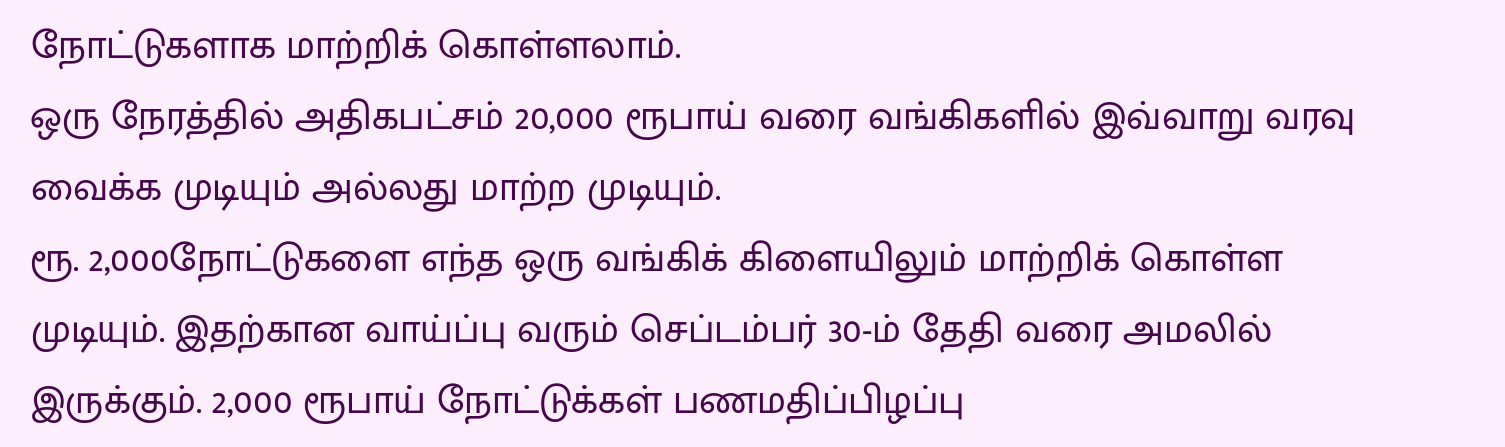நோட்டுகளாக மாற்றிக் கொள்ளலாம்.
ஒரு நேரத்தில் அதிகபட்சம் 20,000 ரூபாய் வரை வங்கிகளில் இவ்வாறு வரவு வைக்க முடியும் அல்லது மாற்ற முடியும்.
ரூ. 2,000நோட்டுகளை எந்த ஒரு வங்கிக் கிளையிலும் மாற்றிக் கொள்ள முடியும். இதற்கான வாய்ப்பு வரும் செப்டம்பர் 30-ம் தேதி வரை அமலில் இருக்கும். 2,000 ரூபாய் நோட்டுக்கள் பணமதிப்பிழப்பு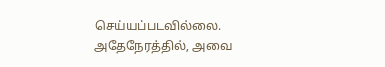செய்யப்படவில்லை.
அதேநேரத்தில், அவை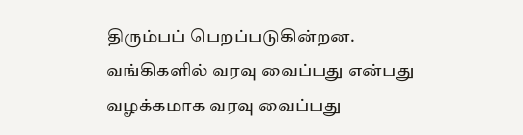திரும்பப் பெறப்படுகின்றன. வங்கிகளில் வரவு வைப்பது என்பது வழக்கமாக வரவு வைப்பது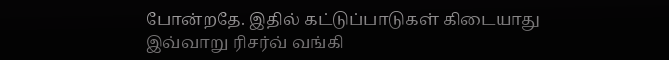போன்றதே. இதில் கட்டுப்பாடுகள் கிடையாது இவ்வாறு ரிசர்வ் வங்கி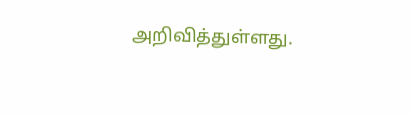அறிவித்துள்ளது.